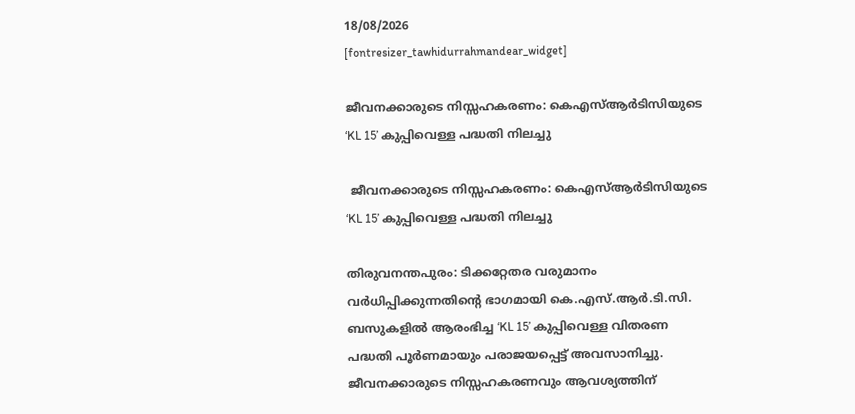18/08/2026
[fontresizer_tawhidurrahmandear_widget]

ജീവനക്കാരുടെ നിസ്സഹകരണം: കെഎസ്ആർടിസിയുടെ ‘KL 15’ കുപ്പിവെള്ള പദ്ധതി നിലച്ചു

 ജീവനക്കാരുടെ നിസ്സഹകരണം: കെഎസ്ആർടിസിയുടെ ‘KL 15’ കുപ്പിവെള്ള പദ്ധതി നിലച്ചു

തിരുവനന്തപുരം: ടിക്കറ്റേതര വരുമാനം വർധിപ്പിക്കുന്നതിന്റെ ഭാഗമായി കെ.എസ്.ആർ.ടി.സി. ബസുകളിൽ ആരംഭിച്ച ‘KL 15’ കുപ്പിവെള്ള വിതരണ പദ്ധതി പൂർണമായും പരാജയപ്പെട്ട് അവസാനിച്ചു. ജീവനക്കാരുടെ നിസ്സഹകരണവും ആവശ്യത്തിന്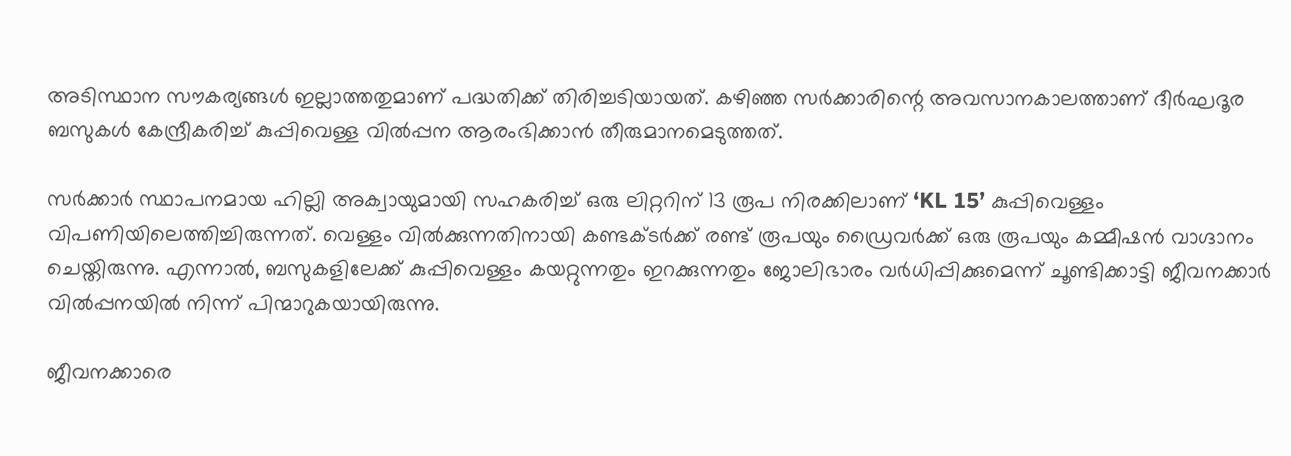അടിസ്ഥാന സൗകര്യങ്ങൾ ഇല്ലാത്തതുമാണ് പദ്ധതിക്ക് തിരിച്ചടിയായത്. കഴിഞ്ഞ സർക്കാരിന്റെ അവസാനകാലത്താണ് ദീർഘദൂര ബസുകൾ കേന്ദ്രീകരിച്ച് കുപ്പിവെള്ള വിൽപ്പന ആരംഭിക്കാൻ തീരുമാനമെടുത്തത്.

സർക്കാർ സ്ഥാപനമായ ഹില്ലി അക്വായുമായി സഹകരിച്ച് ഒരു ലിറ്ററിന് 13 രൂപ നിരക്കിലാണ് ‘KL 15’ കുപ്പിവെള്ളം വിപണിയിലെത്തിച്ചിരുന്നത്. വെള്ളം വിൽക്കുന്നതിനായി കണ്ടക്ടർക്ക് രണ്ട് രൂപയും ഡ്രൈവർക്ക് ഒരു രൂപയും കമ്മീഷൻ വാഗ്ദാനം ചെയ്തിരുന്നു. എന്നാൽ, ബസുകളിലേക്ക് കുപ്പിവെള്ളം കയറ്റുന്നതും ഇറക്കുന്നതും ജോലിഭാരം വർധിപ്പിക്കുമെന്ന് ചൂണ്ടിക്കാട്ടി ജീവനക്കാർ വിൽപ്പനയിൽ നിന്ന് പിന്മാറുകയായിരുന്നു.

ജീവനക്കാരെ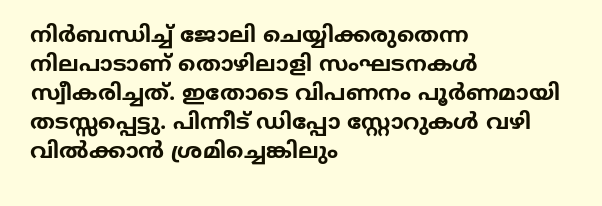നിർബന്ധിച്ച് ജോലി ചെയ്യിക്കരുതെന്ന നിലപാടാണ് തൊഴിലാളി സംഘടനകൾ സ്വീകരിച്ചത്. ഇതോടെ വിപണനം പൂർണമായി തടസ്സപ്പെട്ടു. പിന്നീട് ഡിപ്പോ സ്റ്റോറുകൾ വഴി വിൽക്കാൻ ശ്രമിച്ചെങ്കിലും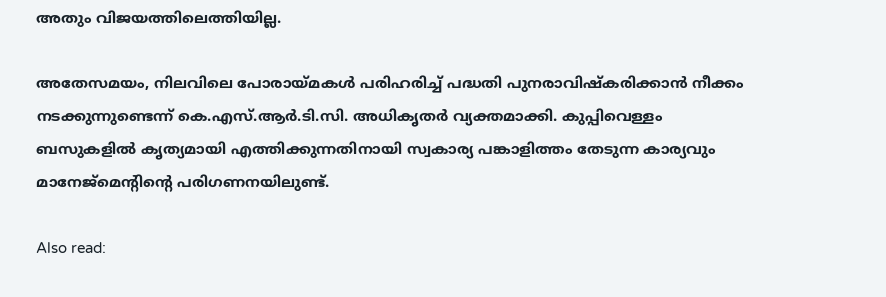അതും വിജയത്തിലെത്തിയില്ല.

അതേസമയം, നിലവിലെ പോരായ്മകൾ പരിഹരിച്ച് പദ്ധതി പുനരാവിഷ്കരിക്കാൻ നീക്കം നടക്കുന്നുണ്ടെന്ന് കെ.എസ്.ആർ.ടി.സി. അധികൃതർ വ്യക്തമാക്കി. കുപ്പിവെള്ളം ബസുകളിൽ കൃത്യമായി എത്തിക്കുന്നതിനായി സ്വകാര്യ പങ്കാളിത്തം തേടുന്ന കാര്യവും മാനേജ്‌മെന്റിന്റെ പരിഗണനയിലുണ്ട്.

Also read: